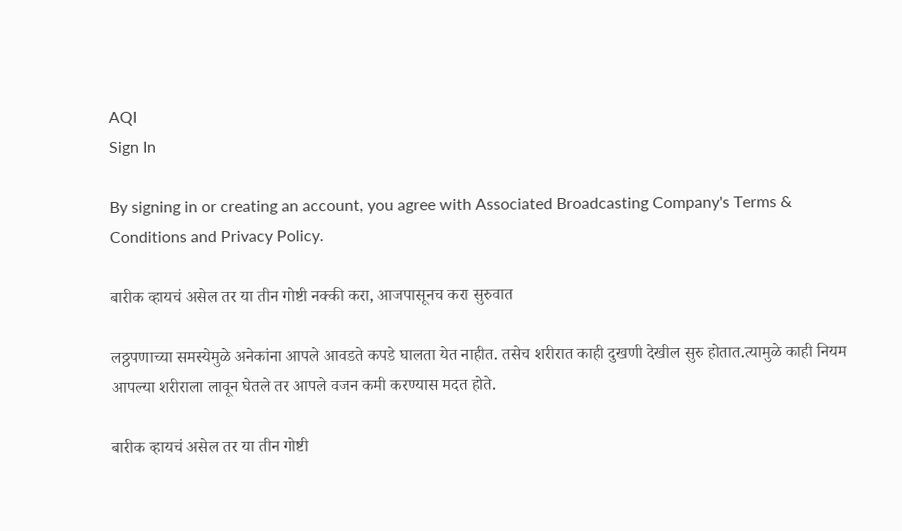AQI
Sign In

By signing in or creating an account, you agree with Associated Broadcasting Company's Terms & Conditions and Privacy Policy.

बारीक व्हायचं असेल तर या तीन गोष्टी नक्की करा, आजपासूनच करा सुरुवात

लठ्ठपणाच्या समस्येमुळे अनेकांना आपले आवडते कपडे घालता येत नाहीत. तसेच शरीरात काही दुखणी देखील सुरु होतात.त्यामुळे काही नियम आपल्या शरीराला लावून घेतले तर आपले वजन कमी करण्यास मदत होते.

बारीक व्हायचं असेल तर या तीन गोष्टी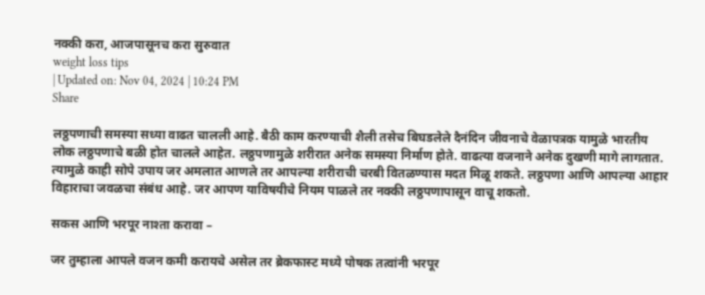नक्की करा, आजपासूनच करा सुरुवात
weight loss tips
| Updated on: Nov 04, 2024 | 10:24 PM
Share

लठ्ठपणाची समस्या सध्या वाढत चालली आहे. बैठी काम करण्याची शैली तसेच बिघडलेले दैनंदिन जीवनाचे वेळापत्रक यामुळे भारतीय लोक लठ्ठपणाचे बळी होत चालले आहेत. लठ्ठपणामुळे शरीरात अनेक समस्या निर्माण होते. वाढत्या वजनाने अनेक दुखणी मागे लागतात. त्यामुळे काही सोपे उपाय जर अमलात आणले तर आपल्या शरीराची चरबी वितळण्यास मदत मिळू शकते. लठ्ठपणा आणि आपल्या आहार विहाराचा जवळचा संबंध आहे. जर आपण याविषयीचे नियम पाळले तर नक्की लठ्ठपणापासून वाचू शकतो.

सकस आणि भरपूर नाश्ता करावा –

जर तुम्हाला आपले वजन कमी करायचे असेल तर ब्रेकफास्ट मध्ये पोषक तत्वांनी भरपूर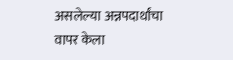असलेल्या अन्नपदार्थांचा वापर केला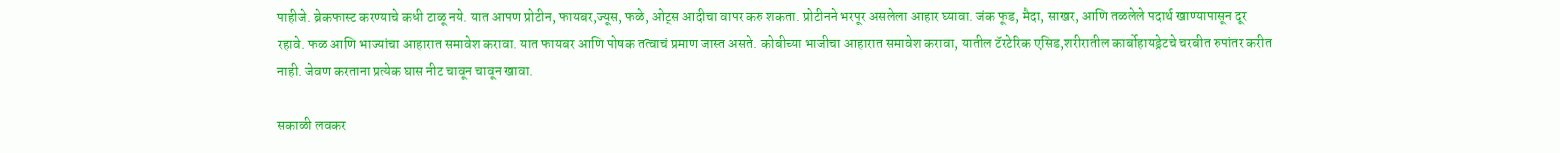पाहीजे. ब्रेकफास्ट करण्याचे कधी टाळू नये. यात आपण प्रोटीन, फायबर,ज्यूस, फळे, ओट्स आदीचा वापर करु शकता. प्रोटीनने भरपूर असलेला आहार घ्यावा. जंक फूड, मैदा, साखर, आणि तळलेले पदार्थ खाण्यापासून दूर रहावे. फळ आणि भाज्यांचा आहारात समावेश करावा. यात फायबर आणि पोषक तत्वाचं प्रमाण जास्त असते. कोबीच्या भाजीचा आहारात समावेश करावा, यातील टॅरटेरिक एसिड,शरीरातील कार्बोहायड्रेटचे चरबीत रुपांतर करीत नाही. जेवण करताना प्रत्येक घास नीट चावून चावून खावा.

सकाळी लवकर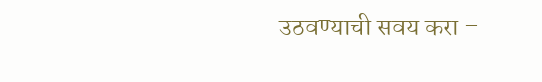उठवण्याची सवय करा –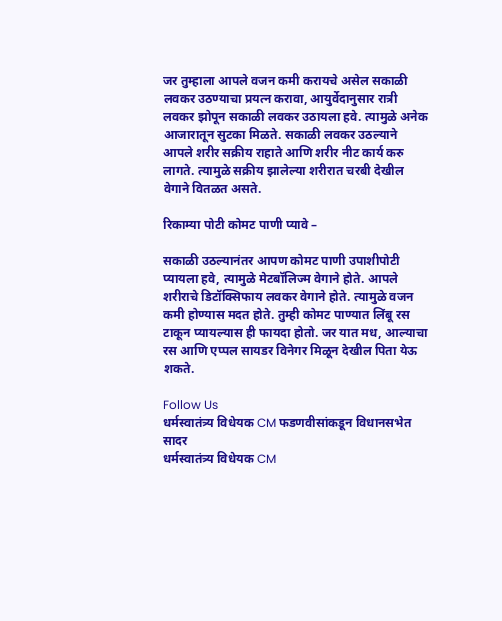जर तुम्हाला आपले वजन कमी करायचे असेल सकाळी लवकर उठण्याचा प्रयत्न करावा, आयुर्वेदानुसार रात्री लवकर झोपून सकाळी लवकर उठायला हवे. त्यामुळे अनेक आजारातून सुटका मिळते. सकाळी लवकर उठल्याने आपले शरीर सक्रीय राहाते आणि शरीर नीट कार्य करु लागते. त्यामुळे सक्रीय झालेल्या शरीरात चरबी देखील वेगाने वितळत असते.

रिकाम्या पोटी कोमट पाणी प्यावे –

सकाळी उठल्यानंतर आपण कोमट पाणी उपाशीपोटी प्यायला हवे, त्यामुळे मेटबॉलिज्म वेगाने होते. आपले शरीराचे डिटॉक्सिफाय लवकर वेगाने होते. त्यामुळे वजन कमी होण्यास मदत होते. तुम्ही कोमट पाण्यात लिंबू रस टाकून प्यायल्यास ही फायदा होतो. जर यात मध, आल्याचा रस आणि एप्पल सायडर विनेगर मिळून देखील पिता येऊ शकते.

Follow Us
धर्मस्वातंत्र्य विधेयक CM फडणवीसांकडून विधानसभेत सादर
धर्मस्वातंत्र्य विधेयक CM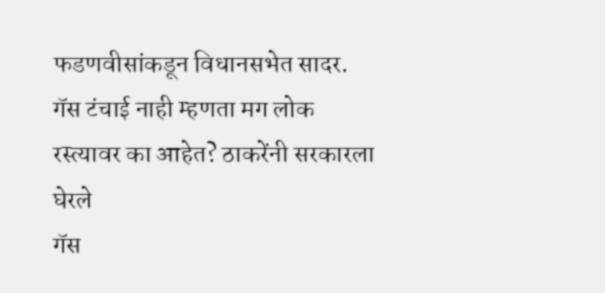फडणवीसांकडून विधानसभेत सादर.
गॅस टंचाई नाही म्हणता मग लोक रस्त्यावर का आहेत? ठाकरेंनी सरकारला घेरले
गॅस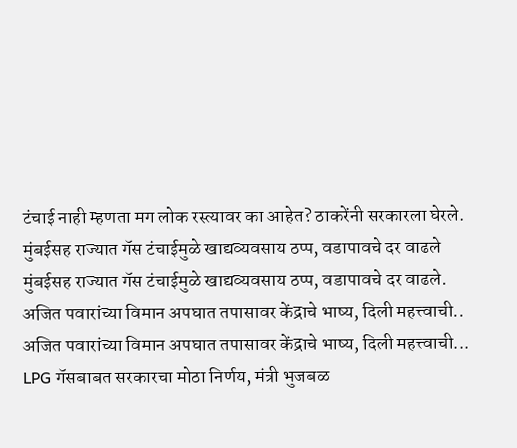टंचाई नाही म्हणता मग लोक रस्त्यावर का आहेत? ठाकरेंनी सरकारला घेरले.
मुंबईसह राज्यात गॅस टंचाईमुळे खाद्यव्यवसाय ठप्प, वडापावचे दर वाढले
मुंबईसह राज्यात गॅस टंचाईमुळे खाद्यव्यवसाय ठप्प, वडापावचे दर वाढले.
अजित पवारांच्या विमान अपघात तपासावर केंद्राचे भाष्य, दिली महत्त्वाची..
अजित पवारांच्या विमान अपघात तपासावर केंद्राचे भाष्य, दिली महत्त्वाची...
LPG गॅसबाबत सरकारचा मोठा निर्णय, मंत्री भुजबळ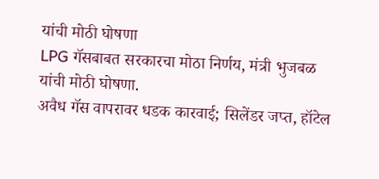यांची मोठी घोषणा
LPG गॅसबाबत सरकारचा मोठा निर्णय, मंत्री भुजबळ यांची मोठी घोषणा.
अवैध गॅस वापरावर धडक कारवाई; सिलेंडर जप्त, हॉटेल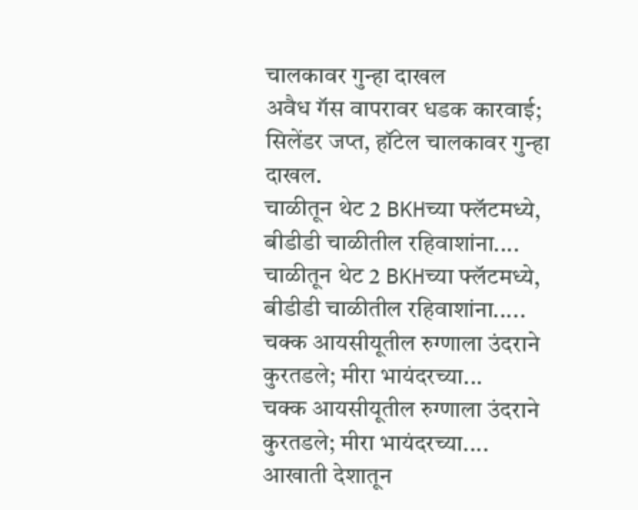चालकावर गुन्हा दाखल
अवैध गॅस वापरावर धडक कारवाई; सिलेंडर जप्त, हॉटेल चालकावर गुन्हा दाखल.
चाळीतून थेट 2 BKHच्या फ्लॅटमध्ये, बीडीडी चाळीतील रहिवाशांना....
चाळीतून थेट 2 BKHच्या फ्लॅटमध्ये, बीडीडी चाळीतील रहिवाशांना.....
चक्क आयसीयूतील रुग्णाला उंदराने कुरतडले; मीरा भायंदरच्या...
चक्क आयसीयूतील रुग्णाला उंदराने कुरतडले; मीरा भायंदरच्या....
आखाती देशातून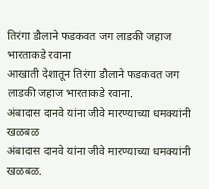तिरंगा डौलाने फडकवत जग लाडकी जहाज भारताकडे रवाना
आखाती देशातून तिरंगा डौलाने फडकवत जग लाडकी जहाज भारताकडे रवाना.
अंबादास दानवे यांना जीवे मारण्याच्या धमक्यांनी खळबळ
अंबादास दानवे यांना जीवे मारण्याच्या धमक्यांनी खळबळ.